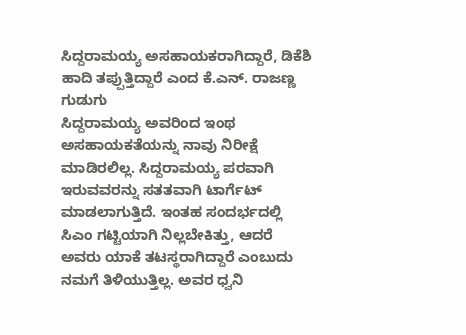ಸಿದ್ದರಾಮಯ್ಯ ಅಸಹಾಯಕರಾಗಿದ್ದಾರೆ, ಡಿಕೆಶಿ ಹಾದಿ ತಪ್ಪುತ್ತಿದ್ದಾರೆ ಎಂದ ಕೆ.ಎನ್. ರಾಜಣ್ಣ ಗುಡುಗು
ಸಿದ್ದರಾಮಯ್ಯ ಅವರಿಂದ ಇಂಥ ಅಸಹಾಯಕತೆಯನ್ನು ನಾವು ನಿರೀಕ್ಷೆ ಮಾಡಿರಲಿಲ್ಲ. ಸಿದ್ದರಾಮಯ್ಯ ಪರವಾಗಿ ಇರುವವರನ್ನು ಸತತವಾಗಿ ಟಾರ್ಗೆಟ್ ಮಾಡಲಾಗುತ್ತಿದೆ. ಇಂತಹ ಸಂದರ್ಭದಲ್ಲಿ ಸಿಎಂ ಗಟ್ಟಿಯಾಗಿ ನಿಲ್ಲಬೇಕಿತ್ತು, ಆದರೆ ಅವರು ಯಾಕೆ ತಟಸ್ಥರಾಗಿದ್ದಾರೆ ಎಂಬುದು ನಮಗೆ ತಿಳಿಯುತ್ತಿಲ್ಲ. ಅವರ ಧ್ವನಿ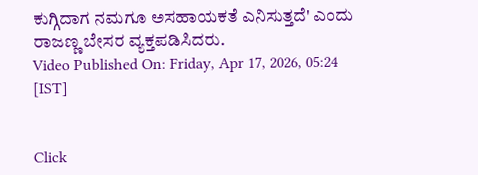ಕುಗ್ಗಿದಾಗ ನಮಗೂ ಅಸಹಾಯಕತೆ ಎನಿಸುತ್ತದೆ' ಎಂದು ರಾಜಣ್ಣ ಬೇಸರ ವ್ಯಕ್ತಪಡಿಸಿದರು.
Video Published On: Friday, Apr 17, 2026, 05:24 [IST]


Click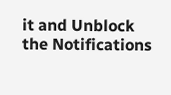it and Unblock the Notifications